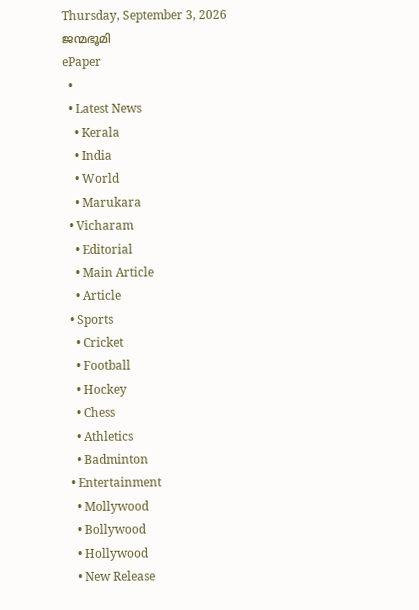Thursday, September 3, 2026
ജന്മഭൂമി
ePaper
  •
  • Latest News
    • Kerala
    • India
    • World
    • Marukara
  • Vicharam
    • Editorial
    • Main Article
    • Article
  • Sports
    • Cricket
    • Football
    • Hockey
    • Chess
    • Athletics
    • Badminton
  • Entertainment
    • Mollywood
    • Bollywood
    • Hollywood
    • New Release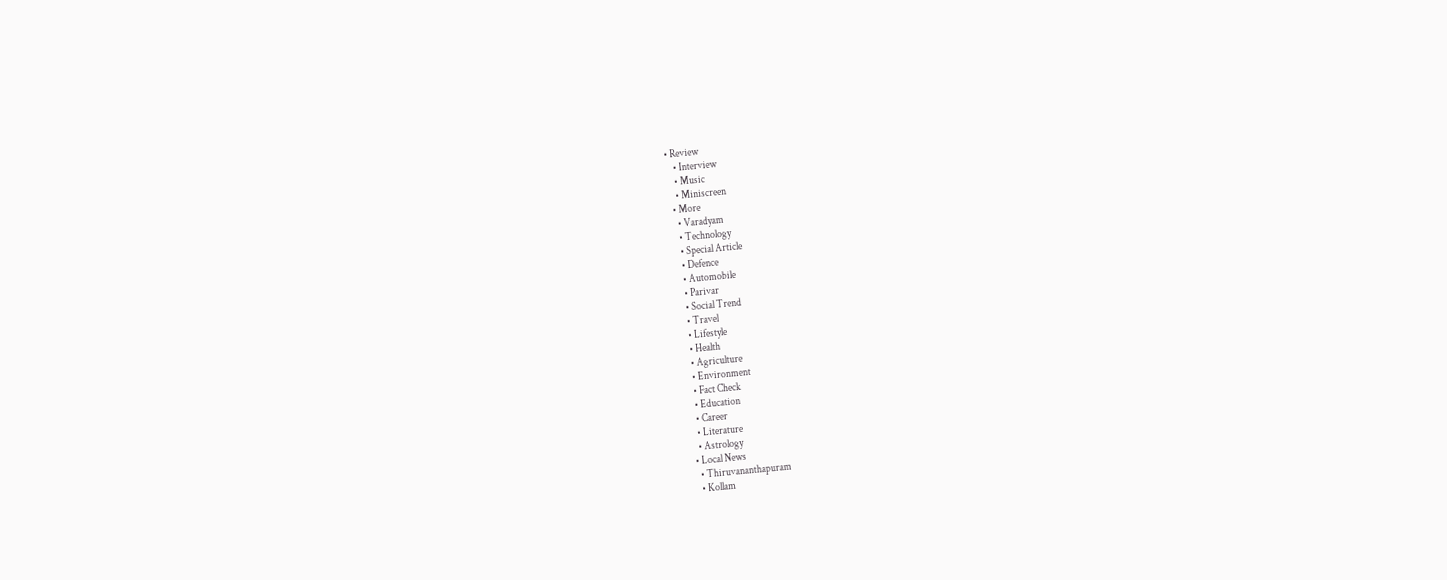• Review
    • Interview
    • Music
    • Miniscreen
  • More
    • Varadyam
    • Technology
    • Special Article
    • Defence
    • Automobile
    • Parivar
    • Social Trend
    • Travel
    • Lifestyle
    • Health
    • Agriculture
    • Environment
    • Fact Check
    • Education
    • Career
    • Literature
    • Astrology
  • Local News
    • Thiruvananthapuram
    • Kollam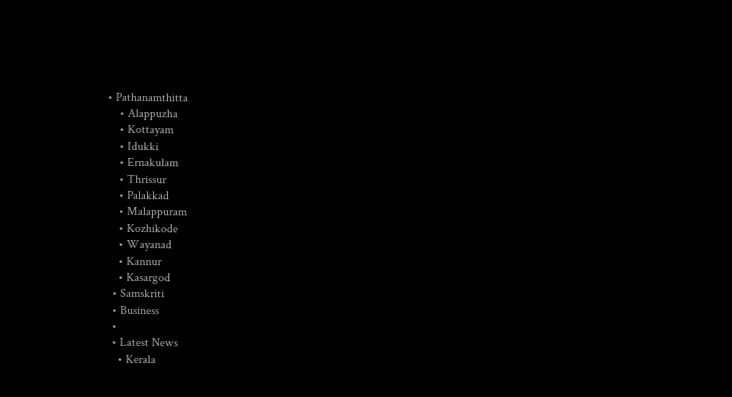• Pathanamthitta
    • Alappuzha
    • Kottayam
    • Idukki
    • Ernakulam
    • Thrissur
    • Palakkad
    • Malappuram
    • Kozhikode
    • Wayanad
    • Kannur
    • Kasargod
  • Samskriti
  • Business
  •
  • Latest News
    • Kerala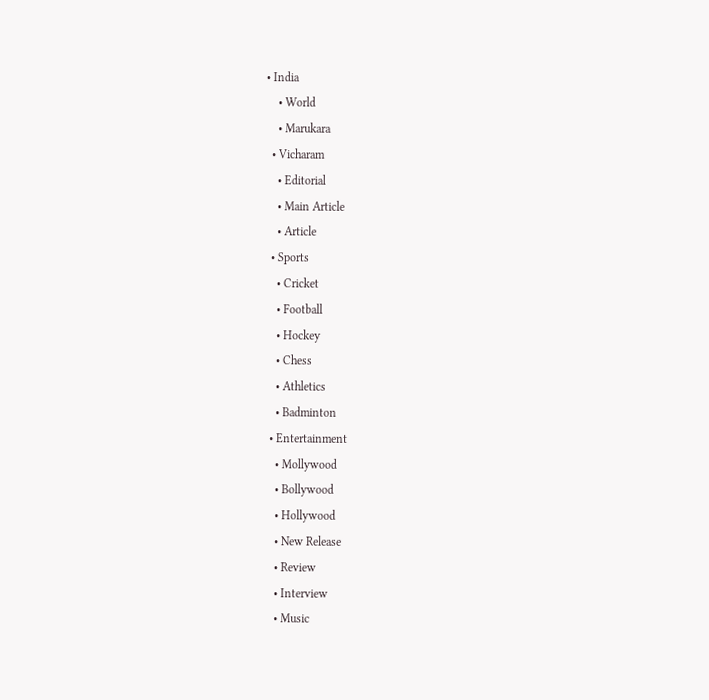• India
    • World
    • Marukara
  • Vicharam
    • Editorial
    • Main Article
    • Article
  • Sports
    • Cricket
    • Football
    • Hockey
    • Chess
    • Athletics
    • Badminton
  • Entertainment
    • Mollywood
    • Bollywood
    • Hollywood
    • New Release
    • Review
    • Interview
    • Music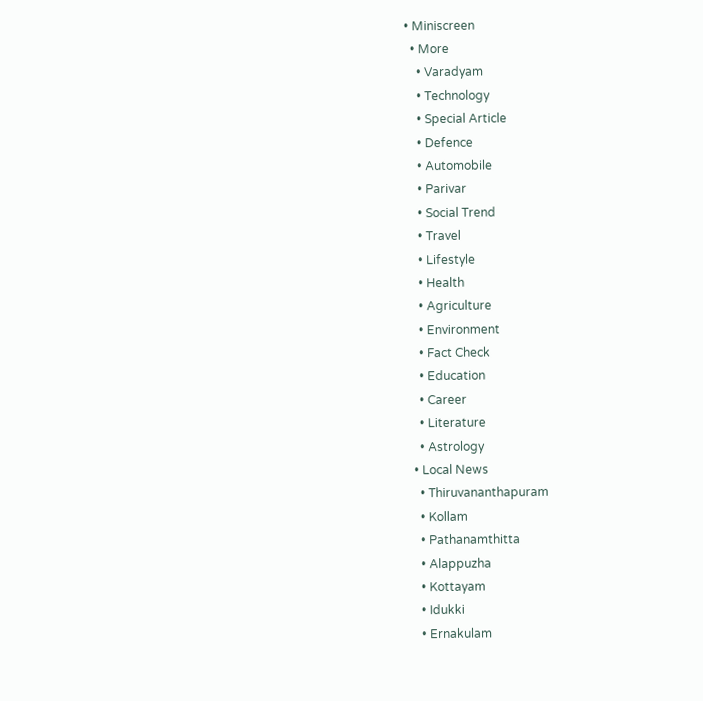• Miniscreen
  • More
    • Varadyam
    • Technology
    • Special Article
    • Defence
    • Automobile
    • Parivar
    • Social Trend
    • Travel
    • Lifestyle
    • Health
    • Agriculture
    • Environment
    • Fact Check
    • Education
    • Career
    • Literature
    • Astrology
  • Local News
    • Thiruvananthapuram
    • Kollam
    • Pathanamthitta
    • Alappuzha
    • Kottayam
    • Idukki
    • Ernakulam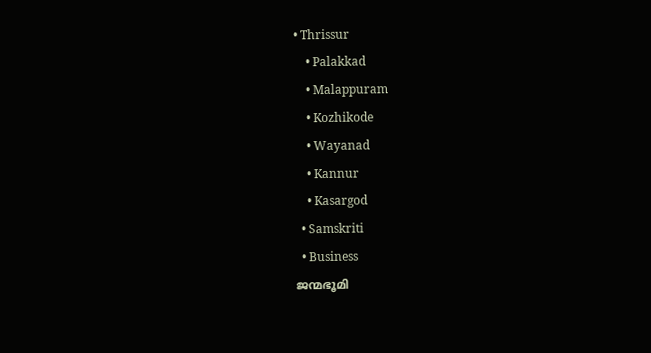• Thrissur
    • Palakkad
    • Malappuram
    • Kozhikode
    • Wayanad
    • Kannur
    • Kasargod
  • Samskriti
  • Business
ജന്മഭൂമി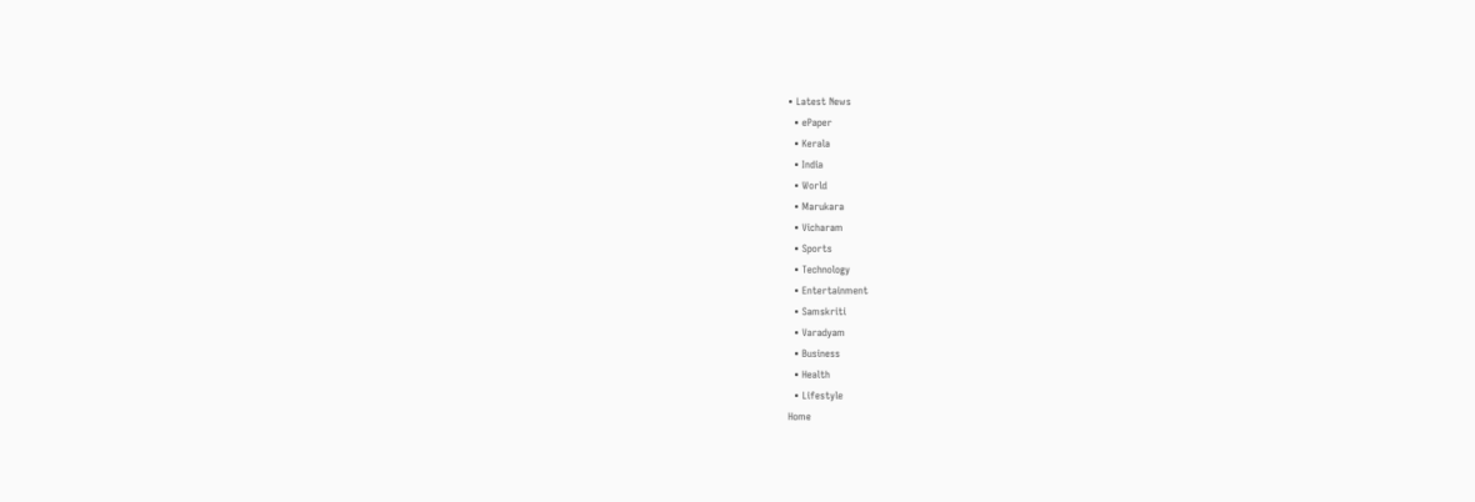• Latest News
  • ePaper
  • Kerala
  • India
  • World
  • Marukara
  • Vicharam
  • Sports
  • Technology
  • Entertainment
  • Samskriti
  • Varadyam
  • Business
  • Health
  • Lifestyle
Home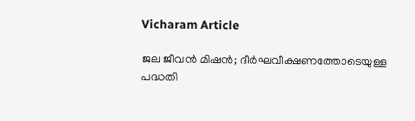Vicharam Article

ജല ജീവന്‍ മിഷന്‍; ദീര്‍ഘവീക്ഷണത്തോടെയുള്ള പദ്ധതി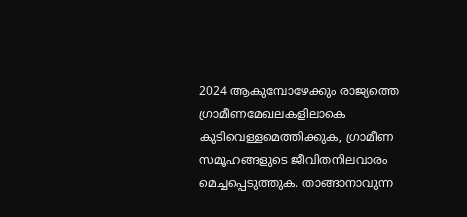2024 ആകുമ്പോഴേക്കും രാജ്യത്തെ ഗ്രാമീണമേഖലകളിലാകെ കുടിവെള്ളമെത്തിക്കുക, ഗ്രാമീണ സമൂഹങ്ങളുടെ ജീവിതനിലവാരം മെച്ചപ്പെടുത്തുക. താങ്ങാനാവുന്ന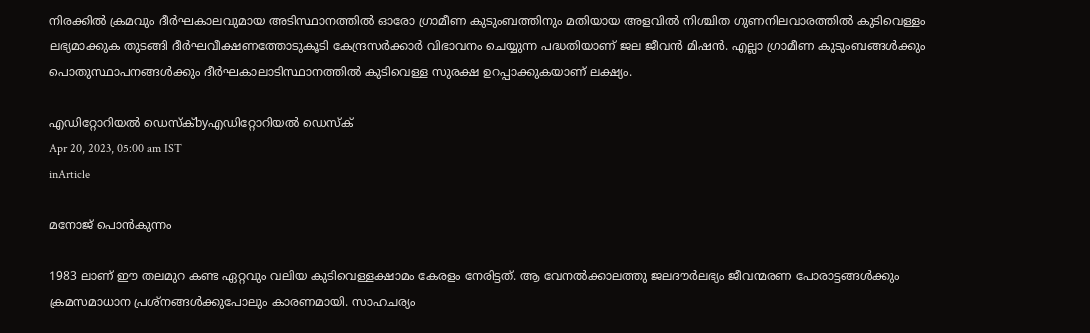നിരക്കില്‍ ക്രമവും ദീര്‍ഘകാലവുമായ അടിസ്ഥാനത്തില്‍ ഓരോ ഗ്രാമീണ കുടുംബത്തിനും മതിയായ അളവില്‍ നിശ്ചിത ഗുണനിലവാരത്തില്‍ കുടിവെള്ളം ലഭ്യമാക്കുക തുടങ്ങി ദീര്‍ഘവീക്ഷണത്തോടുകൂടി കേന്ദ്രസര്‍ക്കാര്‍ വിഭാവനം ചെയ്യുന്ന പദ്ധതിയാണ് ജല ജീവന്‍ മിഷന്‍. എല്ലാ ഗ്രാമീണ കുടുംബങ്ങള്‍ക്കും പൊതുസ്ഥാപനങ്ങള്‍ക്കും ദീര്‍ഘകാലാടിസ്ഥാനത്തില്‍ കുടിവെള്ള സുരക്ഷ ഉറപ്പാക്കുകയാണ് ലക്ഷ്യം.

എഡിറ്റോറിയൽ ഡെസ്ക്byഎഡിറ്റോറിയൽ ഡെസ്ക്
Apr 20, 2023, 05:00 am IST
inArticle

മനോജ് പൊന്‍കുന്നം

1983 ലാണ് ഈ തലമുറ കണ്ട ഏറ്റവും വലിയ കുടിവെള്ളക്ഷാമം കേരളം നേരിട്ടത്. ആ വേനല്‍ക്കാലത്തു ജലദൗര്‍ലഭ്യം ജീവന്മരണ പോരാട്ടങ്ങള്‍ക്കും ക്രമസമാധാന പ്രശ്‌നങ്ങള്‍ക്കുപോലും കാരണമായി. സാഹചര്യം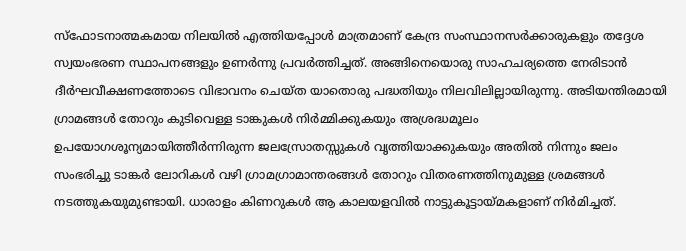സ്‌ഫോടനാത്മകമായ നിലയില്‍ എത്തിയപ്പോള്‍ മാത്രമാണ് കേന്ദ്ര സംസ്ഥാനസര്‍ക്കാരുകളും തദ്ദേശ സ്വയംഭരണ സ്ഥാപനങ്ങളും ഉണര്‍ന്നു പ്രവര്‍ത്തിച്ചത്. അങ്ങിനെയൊരു സാഹചര്യത്തെ നേരിടാന്‍ ദീര്‍ഘവീക്ഷണത്തോടെ വിഭാവനം ചെയ്ത യാതൊരു പദ്ധതിയും നിലവിലില്ലായിരുന്നു. അടിയന്തിരമായി ഗ്രാമങ്ങള്‍ തോറും കുടിവെള്ള ടാങ്കുകള്‍ നിര്‍മ്മിക്കുകയും അശ്രദ്ധമൂലം ഉപയോഗശൂന്യമായിത്തീര്‍ന്നിരുന്ന ജലസ്രോതസ്സുകള്‍ വൃത്തിയാക്കുകയും അതില്‍ നിന്നും ജലം സംഭരിച്ചു ടാങ്കര്‍ ലോറികള്‍ വഴി ഗ്രാമഗ്രാമാന്തരങ്ങള്‍ തോറും വിതരണത്തിനുമുള്ള ശ്രമങ്ങള്‍ നടത്തുകയുമുണ്ടായി. ധാരാളം കിണറുകള്‍ ആ കാലയളവില്‍ നാട്ടുകൂട്ടായ്‌മകളാണ് നിര്‍മിച്ചത്.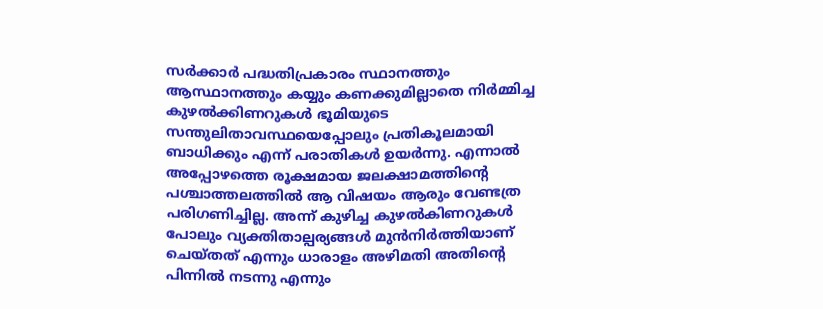സര്‍ക്കാര്‍ പദ്ധതിപ്രകാരം സ്ഥാനത്തും ആസ്ഥാനത്തും കയ്യും കണക്കുമില്ലാതെ നിര്‍മ്മിച്ച കുഴല്‍ക്കിണറുകള്‍ ഭൂമിയുടെ സന്തുലിതാവസ്ഥയെപ്പോലും പ്രതികൂലമായി ബാധിക്കും എന്ന് പരാതികള്‍ ഉയര്‍ന്നു. എന്നാല്‍ അപ്പോഴത്തെ രൂക്ഷമായ ജലക്ഷാമത്തിന്റെ പശ്ചാത്തലത്തില്‍ ആ വിഷയം ആരും വേണ്ടത്ര പരിഗണിച്ചില്ല. അന്ന് കുഴിച്ച കുഴല്‍കിണറുകള്‍ പോലും വ്യക്തിതാല്പര്യങ്ങള്‍ മുന്‍നിര്‍ത്തിയാണ് ചെയ്തത് എന്നും ധാരാളം അഴിമതി അതിന്റെ പിന്നില്‍ നടന്നു എന്നും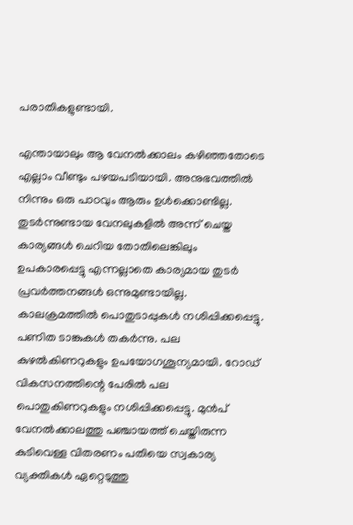പരാതികളുണ്ടായി.

എന്തായാലും ആ വേനല്‍ക്കാലം കഴിഞ്ഞതോടെ എല്ലാം വീണ്ടും പഴയപടിയായി. അനുഭവത്തില്‍ നിന്നും ഒരു പാഠവും ആരും ഉള്‍ക്കൊണ്ടില്ല. തുടര്‍ന്നുണ്ടായ വേനലുകളില്‍ അന്ന് ചെയ്ത കാര്യങ്ങള്‍ ചെറിയ തോതിലെങ്കിലും ഉപകാരപ്പെട്ടു എന്നല്ലാതെ കാര്യമായ തുടര്‍ പ്രവര്‍ത്തനങ്ങള്‍ ഒന്നുമുണ്ടായില്ല. കാലക്രമത്തില്‍ പൊതുടാപ്പുകള്‍ നശിപ്പിക്കപ്പെട്ടു. പണിത ടാങ്കുകള്‍ തകര്‍ന്നു. പല കുഴല്‍കിണറുകളും ഉപയോഗശൂന്യമായി. റോഡ് വികസനത്തിന്റെ പേരില്‍ പല പൊതുകിണറുകളും നശിപ്പിക്കപ്പെട്ടു. മുന്‍പ് വേനല്‍ക്കാലത്തു പഞ്ചായത്ത് ചെയ്തിരുന്ന കുടിവെള്ള വിതരണം പതിയെ സ്വകാര്യ വ്യക്തികള്‍ ഏറ്റെടുത്തു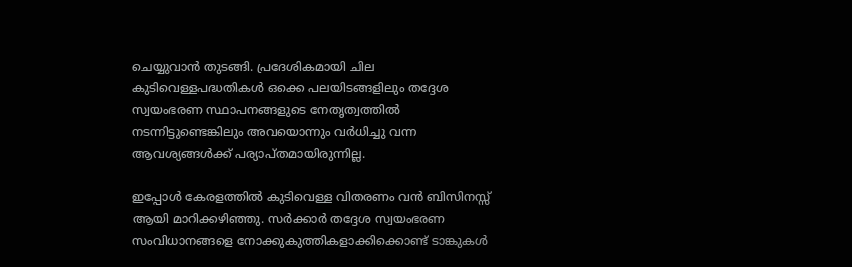ചെയ്യുവാന്‍ തുടങ്ങി. പ്രദേശികമായി ചില കുടിവെള്ളപദ്ധതികള്‍ ഒക്കെ പലയിടങ്ങളിലും തദ്ദേശ സ്വയംഭരണ സ്ഥാപനങ്ങളുടെ നേതൃത്വത്തില്‍ നടന്നിട്ടുണ്ടെങ്കിലും അവയൊന്നും വര്‍ധിച്ചു വന്ന ആവശ്യങ്ങള്‍ക്ക് പര്യാപ്തമായിരുന്നില്ല.

ഇപ്പോള്‍ കേരളത്തില്‍ കുടിവെള്ള വിതരണം വന്‍ ബിസിനസ്സ് ആയി മാറിക്കഴിഞ്ഞു. സര്‍ക്കാര്‍ തദ്ദേശ സ്വയംഭരണ സംവിധാനങ്ങളെ നോക്കുകുത്തികളാക്കിക്കൊണ്ട് ടാങ്കുകള്‍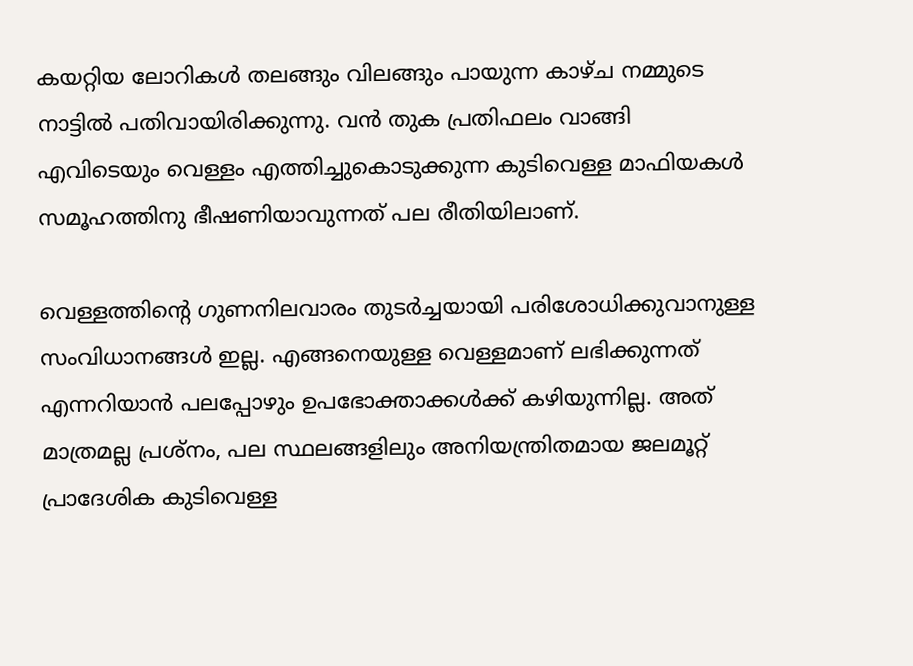കയറ്റിയ ലോറികള്‍ തലങ്ങും വിലങ്ങും പായുന്ന കാഴ്ച നമ്മുടെ നാട്ടില്‍ പതിവായിരിക്കുന്നു. വന്‍ തുക പ്രതിഫലം വാങ്ങി എവിടെയും വെള്ളം എത്തിച്ചുകൊടുക്കുന്ന കുടിവെള്ള മാഫിയകള്‍ സമൂഹത്തിനു ഭീഷണിയാവുന്നത് പല രീതിയിലാണ്.

വെള്ളത്തിന്റെ ഗുണനിലവാരം തുടര്‍ച്ചയായി പരിശോധിക്കുവാനുള്ള സംവിധാനങ്ങള്‍ ഇല്ല. എങ്ങനെയുള്ള വെള്ളമാണ് ലഭിക്കുന്നത് എന്നറിയാന്‍ പലപ്പോഴും ഉപഭോക്താക്കള്‍ക്ക് കഴിയുന്നില്ല. അത് മാത്രമല്ല പ്രശ്‌നം, പല സ്ഥലങ്ങളിലും അനിയന്ത്രിതമായ ജലമൂറ്റ് പ്രാദേശിക കുടിവെള്ള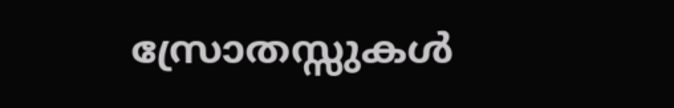സ്രോതസ്സുകള്‍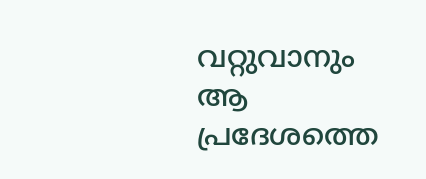വറ്റുവാനും ആ പ്രദേശത്തെ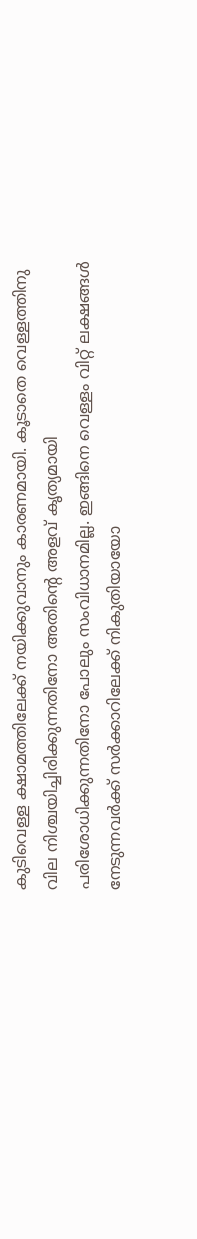കുടിവെള്ള ക്ഷാമത്തിലേക്ക് നയിക്കുവാനും കാരണമായി. കൂടാതെ വെള്ളത്തിനു വില നിശ്ചയിച്ചിരിക്കുന്നതിനോ അതിന്റെ അളവ് കൃത്യമായി പരിശോധിക്കുന്നതിനോ പോലും സംവിധാനമില്ല. ഇങ്ങിനെ വെള്ളം വിറ്റ് ലക്ഷങ്ങള്‍ നേടുന്നവര്‍ക്ക് സര്‍ക്കാറിലേക്ക് നികുതിയായോ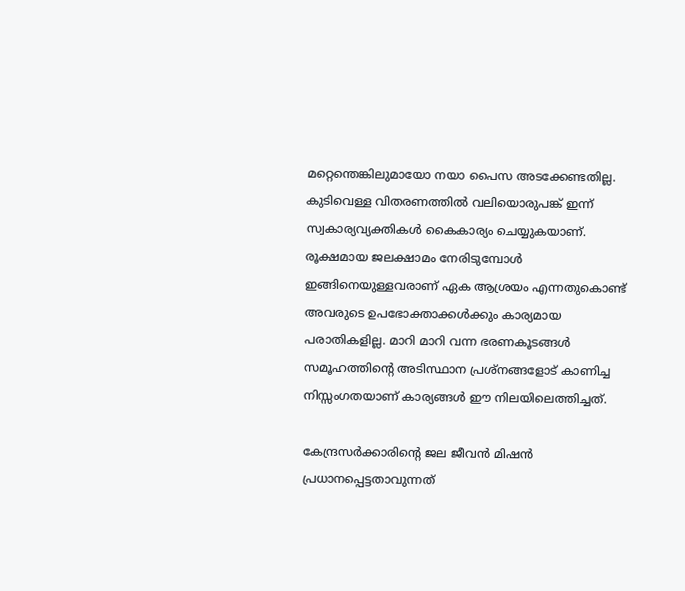മറ്റെന്തെങ്കിലുമായോ നയാ പൈസ അടക്കേണ്ടതില്ല. കുടിവെള്ള വിതരണത്തില്‍ വലിയൊരുപങ്ക് ഇന്ന് സ്വകാര്യവ്യക്തികള്‍ കൈകാര്യം ചെയ്യുകയാണ്. രൂക്ഷമായ ജലക്ഷാമം നേരിടുമ്പോള്‍ ഇങ്ങിനെയുള്ളവരാണ് ഏക ആശ്രയം എന്നതുകൊണ്ട് അവരുടെ ഉപഭോക്താക്കള്‍ക്കും കാര്യമായ പരാതികളില്ല. മാറി മാറി വന്ന ഭരണകൂടങ്ങള്‍ സമൂഹത്തിന്റെ അടിസ്ഥാന പ്രശ്‌നങ്ങളോട് കാണിച്ച നിസ്സംഗതയാണ് കാര്യങ്ങള്‍ ഈ നിലയിലെത്തിച്ചത്.

കേന്ദ്രസര്‍ക്കാരിന്റെ ജല ജീവന്‍ മിഷന്‍ പ്രധാനപ്പെട്ടതാവുന്നത്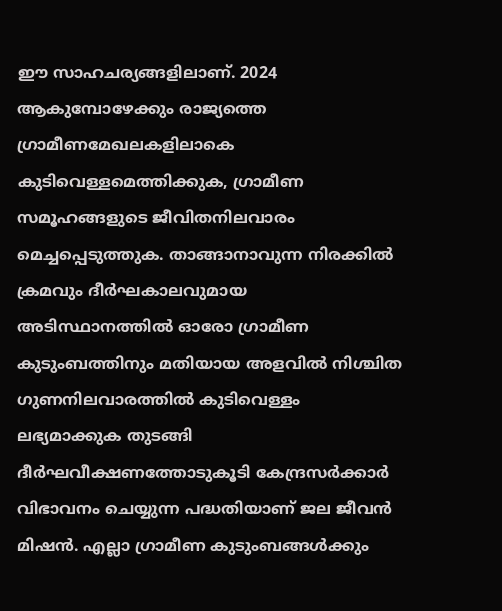ഈ സാഹചര്യങ്ങളിലാണ്. 2024 ആകുമ്പോഴേക്കും രാജ്യത്തെ ഗ്രാമീണമേഖലകളിലാകെ കുടിവെള്ളമെത്തിക്കുക, ഗ്രാമീണ സമൂഹങ്ങളുടെ ജീവിതനിലവാരം മെച്ചപ്പെടുത്തുക. താങ്ങാനാവുന്ന നിരക്കില്‍ ക്രമവും ദീര്‍ഘകാലവുമായ അടിസ്ഥാനത്തില്‍ ഓരോ ഗ്രാമീണ കുടുംബത്തിനും മതിയായ അളവില്‍ നിശ്ചിത ഗുണനിലവാരത്തില്‍ കുടിവെള്ളം ലഭ്യമാക്കുക തുടങ്ങി ദീര്‍ഘവീക്ഷണത്തോടുകൂടി കേന്ദ്രസര്‍ക്കാര്‍ വിഭാവനം ചെയ്യുന്ന പദ്ധതിയാണ് ജല ജീവന്‍ മിഷന്‍. എല്ലാ ഗ്രാമീണ കുടുംബങ്ങള്‍ക്കും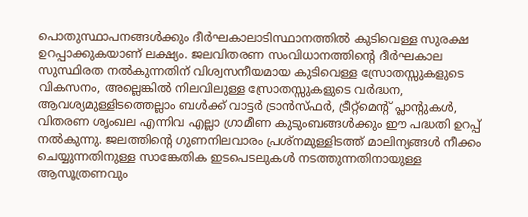പൊതുസ്ഥാപനങ്ങള്‍ക്കും ദീര്‍ഘകാലാടിസ്ഥാനത്തില്‍ കുടിവെള്ള സുരക്ഷ ഉറപ്പാക്കുകയാണ് ലക്ഷ്യം. ജലവിതരണ സംവിധാനത്തിന്റെ ദീര്‍ഘകാല സുസ്ഥിരത നല്‍കുന്നതിന് വിശ്വസനീയമായ കുടിവെള്ള സ്രോതസ്സുകളുടെ വികസനം, അല്ലെങ്കില്‍ നിലവിലുള്ള സ്രോതസ്സുകളുടെ വര്‍ദ്ധന, ആവശ്യമുള്ളിടത്തെല്ലാം ബള്‍ക്ക് വാട്ടര്‍ ട്രാന്‍സ്ഫര്‍, ട്രീറ്റ്മെന്റ് പ്ലാന്റുകള്‍, വിതരണ ശൃംഖല എന്നിവ എല്ലാ ഗ്രാമീണ കുടുംബങ്ങള്‍ക്കും ഈ പദ്ധതി ഉറപ്പ് നല്‍കുന്നു. ജലത്തിന്റെ ഗുണനിലവാരം പ്രശ്നമുള്ളിടത്ത് മാലിന്യങ്ങള്‍ നീക്കം ചെയ്യുന്നതിനുള്ള സാങ്കേതിക ഇടപെടലുകള്‍ നടത്തുന്നതിനായുള്ള ആസൂത്രണവും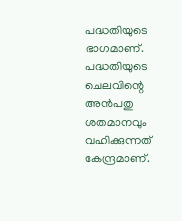പദ്ധതിയുടെ ഭാഗമാണ്. പദ്ധതിയുടെ ചെലവിന്റെ അന്‍പതു ശതമാനവും വഹിക്കുന്നത് കേന്ദ്രമാണ്.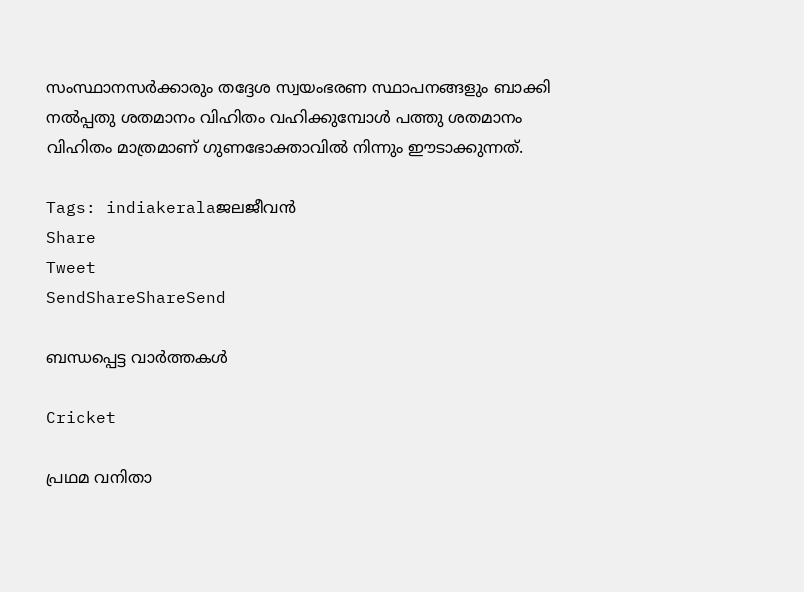സംസ്ഥാനസര്‍ക്കാരും തദ്ദേശ സ്വയംഭരണ സ്ഥാപനങ്ങളും ബാക്കി നല്‍പ്പതു ശതമാനം വിഹിതം വഹിക്കുമ്പോള്‍ പത്തു ശതമാനം വിഹിതം മാത്രമാണ് ഗുണഭോക്താവില്‍ നിന്നും ഈടാക്കുന്നത്.

Tags: indiakeralaജലജീവന്‍
Share
Tweet
SendShareShareSend

ബന്ധപ്പെട്ട വാര്‍ത്തകള്‍

Cricket

പ്രഥമ വനിതാ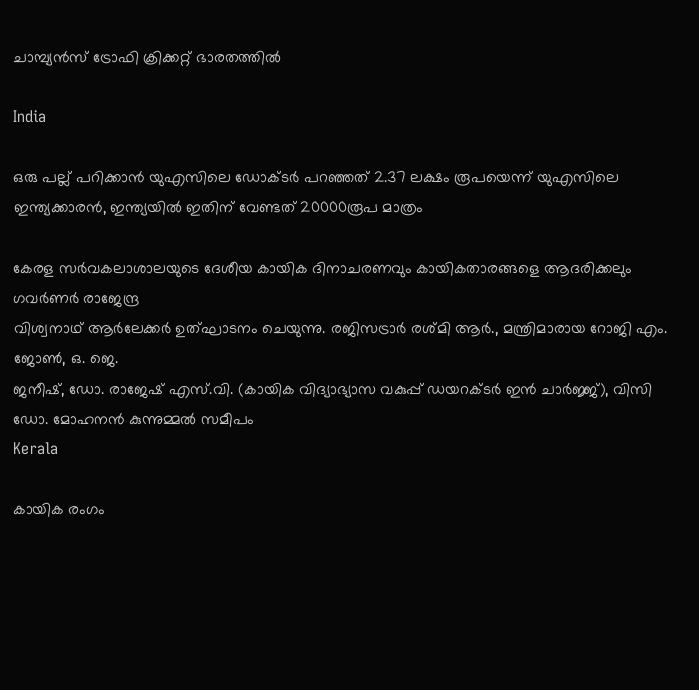ചാമ്പ്യന്‍സ് ട്രോഫി ക്രിക്കറ്റ് ഭാരതത്തില്‍

India

ഒരു പല്ല് പറിക്കാന്‍ യുഎസിലെ ഡോക്ടര്‍ പറഞ്ഞത് 2.37 ലക്ഷം രൂപയെന്ന് യുഎസിലെ ഇന്ത്യക്കാരന്‍, ഇന്ത്യയില്‍ ഇതിന് വേണ്ടത് 20000രൂപ മാത്രം

കേരള സര്‍വകലാശാലയുടെ ദേശീയ കായിക ദിനാചരണവും കായികതാരങ്ങളെ ആദരിക്കലും ഗവര്‍ണര്‍ രാജേന്ദ്ര
വിശ്വനാഥ് ആര്‍ലേക്കര്‍ ഉത്ഘാടനം ചെയുന്നു. രജിസട്രാര്‍ രശ്മി ആര്‍., മന്ത്രിമാരായ റോജി എം. ജോണ്‍, ഒ. ജെ.
ജനീഷ്, ഡോ. രാജേഷ് എസ്.വി. (കായിക വിദ്യാഭ്യാസ വകുപ്പ് ഡയറക്ടര്‍ ഇന്‍ ചാര്‍ജ്ജ്), വിസി ഡോ. മോഹനന്‍ കുന്നുമ്മല്‍ സമീപം
Kerala

കായിക രംഗം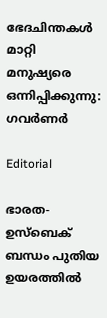ഭേദചിന്തകള്‍ മാറ്റി മനുഷ്യരെ ഒന്നിപ്പിക്കുന്നു: ഗവര്‍ണര്‍

Editorial

ഭാരത-ഉസ്‌ബെക് ബന്ധം പുതിയ ഉയരത്തില്‍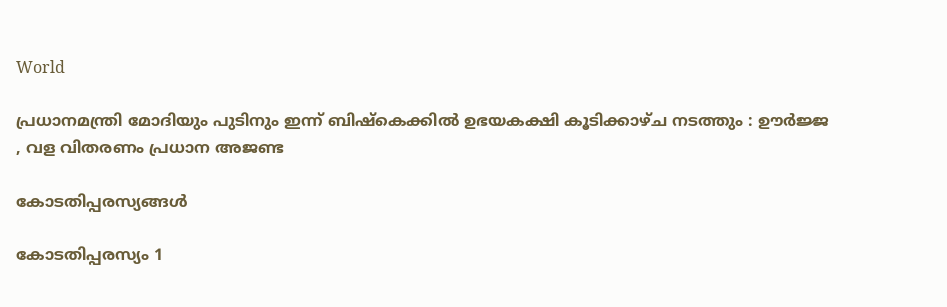World

പ്രധാനമന്ത്രി മോദിയും പുടിനും ഇന്ന് ബിഷ്കെക്കിൽ ഉഭയകക്ഷി കൂടിക്കാഴ്ച നടത്തും : ഊർജ്ജ , വള വിതരണം പ്രധാന അജണ്ട

കോടതിപ്പരസ്യങ്ങള്‍

കോടതിപ്പരസ്യം 1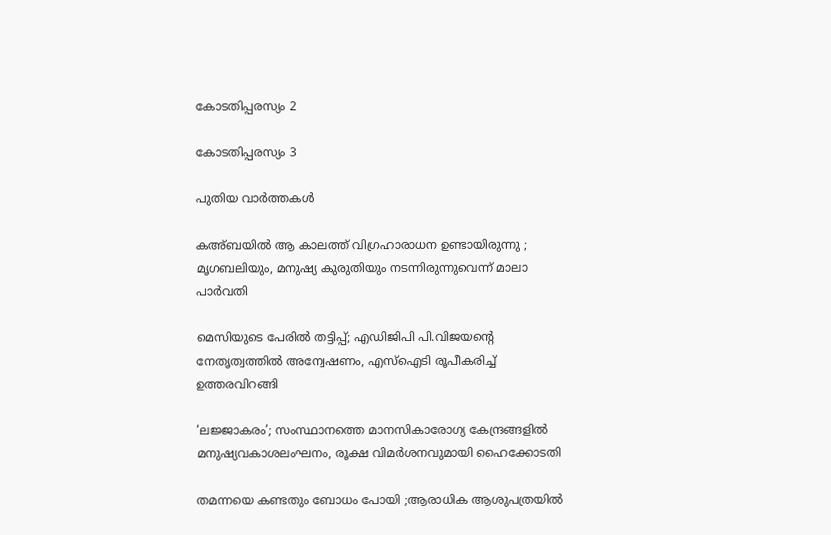കോടതിപ്പരസ്യം 2

കോടതിപ്പരസ്യം 3

പുതിയ വാര്‍ത്തകള്‍

കഅ്ബയിൽ ആ കാലത്ത് വിഗ്രഹാരാധന ഉണ്ടായിരുന്നു ; മൃഗബലിയും, മനുഷ്യ കുരുതിയും നടന്നിരുന്നുവെന്ന് മാലാ പാർവതി

മെസിയുടെ പേരിൽ തട്ടിപ്പ്; എഡിജിപി പി.വിജയന്റെ നേതൃത്വത്തിൽ അന്വേഷണം, എസ്ഐടി രൂപീകരിച്ച് ഉത്തരവിറങ്ങി

‘ലജ്ജാകരം’; സംസ്ഥാനത്തെ മാനസികാരോഗ്യ കേന്ദ്രങ്ങളിൽ മനുഷ്യവകാശലംഘനം, രൂക്ഷ വിമർശനവുമായി ഹൈക്കോടതി

തമന്നയെ കണ്ടതും ബോധം പോയി ;ആരാധിക ആശുപത്രയിൽ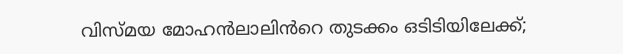വിസ്മയ മോഹൻലാലിൻറെ തുടക്കം ഒടിടിയിലേക്ക്;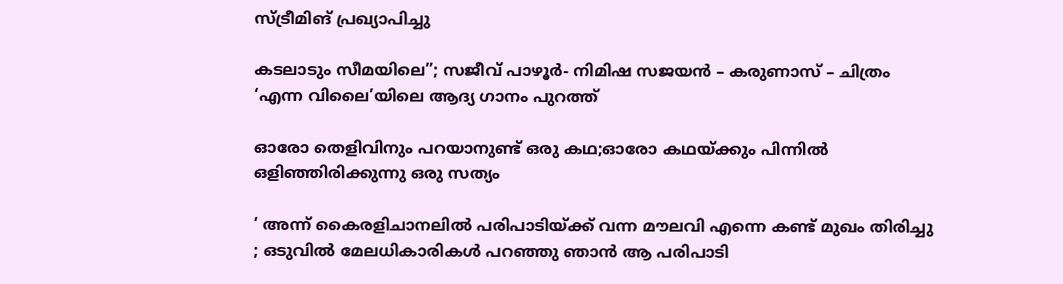സ്ട്രീമിങ് പ്രഖ്യാപിച്ചു

കടലാടും സീമയിലെ”; സജീവ് പാഴൂർ- നിമിഷ സജയൻ – കരുണാസ് – ചിത്രം ‘എന്ന വിലൈ’യിലെ ആദ്യ ഗാനം പുറത്ത്

ഓരോ തെളിവിനും പറയാനുണ്ട് ഒരു കഥ;ഓരോ കഥയ്‌ക്കും പിന്നിൽ ഒളിഞ്ഞിരിക്കുന്നു ഒരു സത്യം

‘ അന്ന് കൈരളിചാനലിൽ പരിപാടിയ്‌ക്ക് വന്ന മൗലവി എന്നെ കണ്ട് മുഖം തിരിച്ചു ; ഒടുവിൽ മേലധികാരികൾ പറഞ്ഞു ഞാൻ ആ പരിപാടി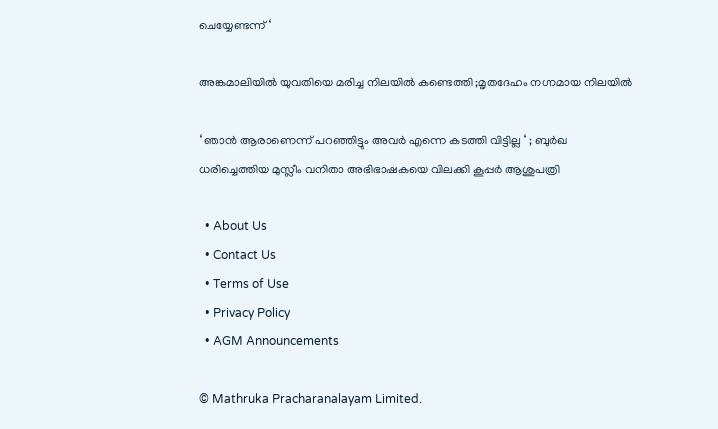ചെയ്യേണ്ടന്ന് ‘

അങ്കമാലിയിൽ യുവതിയെ മരിച്ച നിലയിൽ കണ്ടെത്തി ;മൃതദേഹം നഗ്നമായ നിലയിൽ

‘ ഞാൻ ആരാണെന്ന് പറഞ്ഞിട്ടും അവർ എന്നെ കടത്തി വിട്ടില്ല ‘ ; ബുർഖ ധരിച്ചെത്തിയ മുസ്ലീം വനിതാ അഭിഭാഷകയെ വിലക്കി കൂപ്പർ ആശുപത്രി

  • About Us
  • Contact Us
  • Terms of Use
  • Privacy Policy
  • AGM Announcements

© Mathruka Pracharanalayam Limited.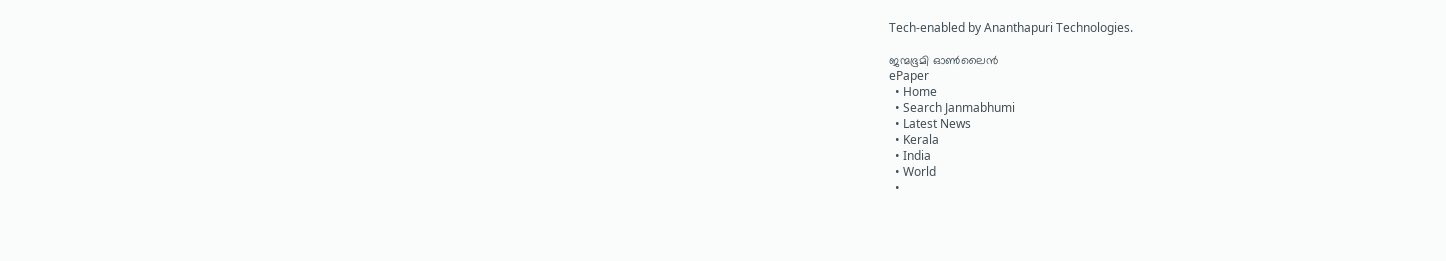Tech-enabled by Ananthapuri Technologies.

ജന്മഭൂമി ഓണ്‍ലൈന്‍
ePaper
  • Home
  • Search Janmabhumi
  • Latest News
  • Kerala
  • India
  • World
  •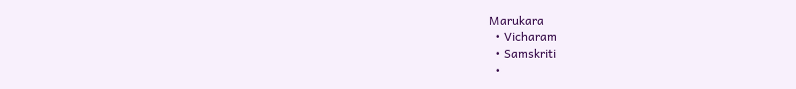Marukara
  • Vicharam
  • Samskriti
  •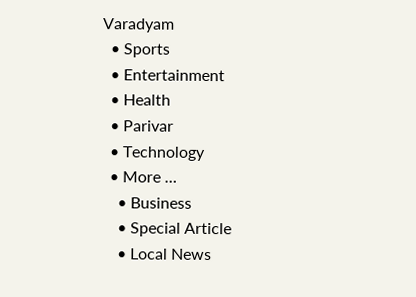Varadyam
  • Sports
  • Entertainment
  • Health
  • Parivar
  • Technology
  • More …
    • Business
    • Special Article
    • Local News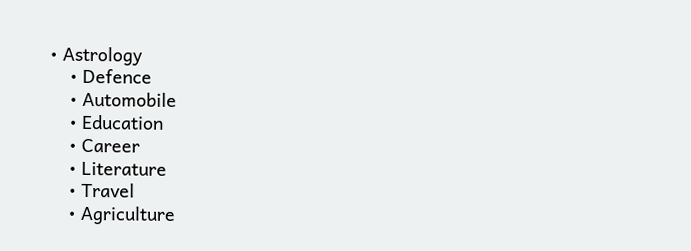• Astrology
    • Defence
    • Automobile
    • Education
    • Career
    • Literature
    • Travel
    • Agriculture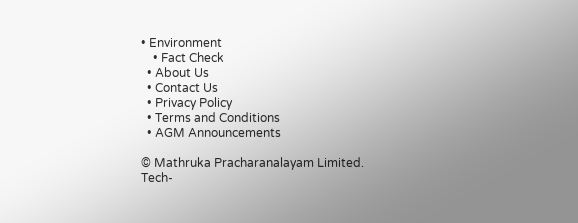• Environment
    • Fact Check
  • About Us
  • Contact Us
  • Privacy Policy
  • Terms and Conditions
  • AGM Announcements

© Mathruka Pracharanalayam Limited.
Tech-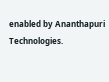enabled by Ananthapuri Technologies.